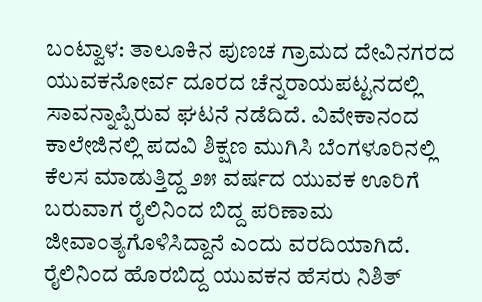ಬಂಟ್ವಾಳ: ತಾಲೂಕಿನ ಪುಣಚ ಗ್ರಾಮದ ದೇವಿನಗರದ ಯುವಕನೋರ್ವ ದೂರದ ಚೆನ್ನರಾಯಪಟ್ಟನದಲ್ಲಿ ಸಾವನ್ನಾಪ್ಪಿರುವ ಘಟನೆ ನಡೆದಿದೆ. ವಿವೇಕಾನಂದ ಕಾಲೇಜಿನಲ್ಲಿ ಪದವಿ ಶಿಕ್ಷಣ ಮುಗಿಸಿ ಬೆಂಗಳೂರಿನಲ್ಲಿ ಕೆಲಸ ಮಾಡುತ್ತಿದ್ದ ೨೫ ವರ್ಷದ ಯುವಕ ಊರಿಗೆ ಬರುವಾಗ ರೈಲಿನಿಂದ ಬಿದ್ದ ಪರಿಣಾಮ ಜೀವಾಂತ್ಯಗೊಳಿಸಿದ್ದಾನೆ ಎಂದು ವರದಿಯಾಗಿದೆ.
ರೈಲಿನಿಂದ ಹೊರಬಿದ್ದ ಯುವಕನ ಹೆಸರು ನಿಶಿತ್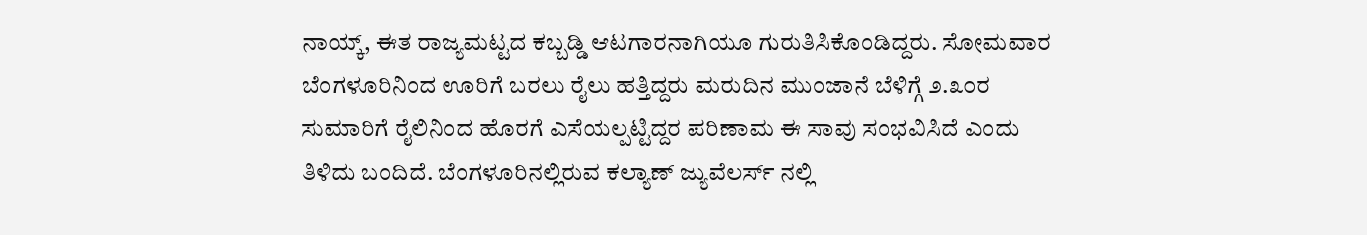ನಾಯ್ಕ್, ಈತ ರಾಜ್ಯಮಟ್ಟದ ಕಬ್ಬಡ್ಡಿ ಆಟಗಾರನಾಗಿಯೂ ಗುರುತಿಸಿಕೊಂಡಿದ್ದರು. ಸೋಮವಾರ ಬೆಂಗಳೂರಿನಿಂದ ಊರಿಗೆ ಬರಲು ರೈಲು ಹತ್ತಿದ್ದರು ಮರುದಿನ ಮುಂಜಾನೆ ಬೆಳಿಗ್ಗೆ ೨.೩೦ರ ಸುಮಾರಿಗೆ ರೈಲಿನಿಂದ ಹೊರಗೆ ಎಸೆಯಲ್ಪಟ್ಟಿದ್ದರ ಪರಿಣಾಮ ಈ ಸಾವು ಸಂಭವಿಸಿದೆ ಎಂದು ತಿಳಿದು ಬಂದಿದೆ. ಬೆಂಗಳೂರಿನಲ್ಲಿರುವ ಕಲ್ಯಾಣ್ ಜ್ಯುವೆಲರ್ಸ್ ನಲ್ಲಿ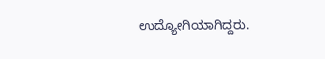ಉದ್ಯೋಗಿಯಾಗಿದ್ದರು.